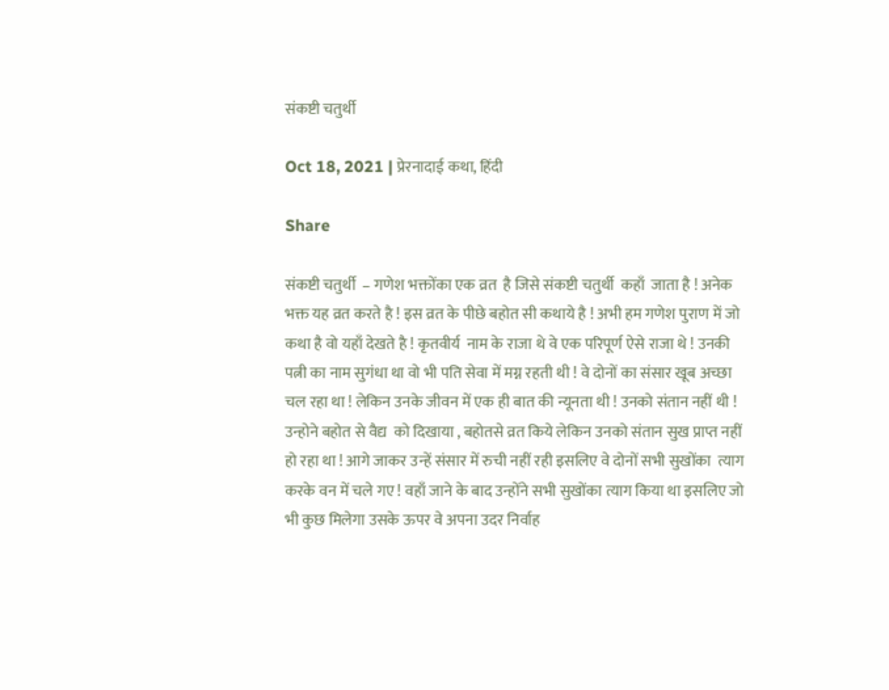संकष्टी चतुर्थी

Oct 18, 2021 | प्रेरनादाई कथा, हिंदी

Share

संकष्टी चतुर्थी  – गणेश भक्तोंका एक व्रत  है जिसे संकष्टी चतुर्थी  कहाँ  जाता है ! अनेक भक्त यह व्रत करते है ! इस व्रत के पीछे बहोत सी कथाये है ! अभी हम गणेश पुराण में जो कथा है वो यहाँ देखते है ! कृतवीर्य  नाम के राजा थे वे एक परिपूर्ण ऐसे राजा थे ! उनकी पत्नी का नाम सुगंधा था वो भी पति सेवा में मग्न रहती थी ! वे दोनों का संसार खूब अच्छा चल रहा था ! लेकिन उनके जीवन में एक ही बात की न्यूनता थी ! उनको संतान नहीं थी ! उन्होने बहोत से वैद्य  को दिखाया , बहोतसे व्रत किये लेकिन उनको संतान सुख प्राप्त नहीं हो रहा था ! आगे जाकर उन्हें संसार में रुची नहीं रही इसलिए वे दोनों सभी सुखोंका  त्याग करके वन में चले गए ! वहाँ जाने के बाद उन्होंने सभी सुखोंका त्याग किया था इसलिए जो भी कुछ मिलेगा उसके ऊपर वे अपना उदर निर्वाह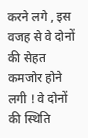करने लगे , इस वजह से वे दोनों की सेहत कमजोर होने लगी ! वे दोनों की स्थिति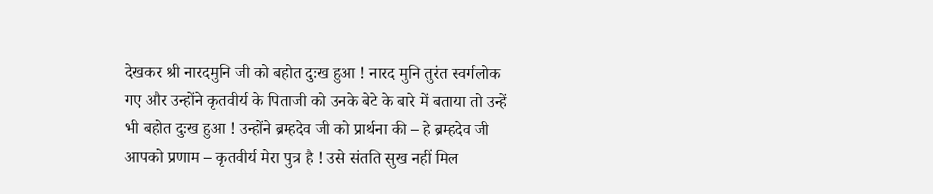देखकर श्री नारदमुनि जी को बहोत दुःख हुआ ! नारद मुनि तुरंत स्वर्गलोक गए और उन्होंने कृतवीर्य के पिताजी को उनके बेटे के बारे में बताया तो उन्हें भी बहोत दुःख हुआ ! उन्होंने ब्रम्हदेव जी को प्रार्थना की – हे ब्रम्हदेव जी आपको प्रणाम – कृतवीर्य मेरा पुत्र है ! उसे संतति सुख नहीं मिल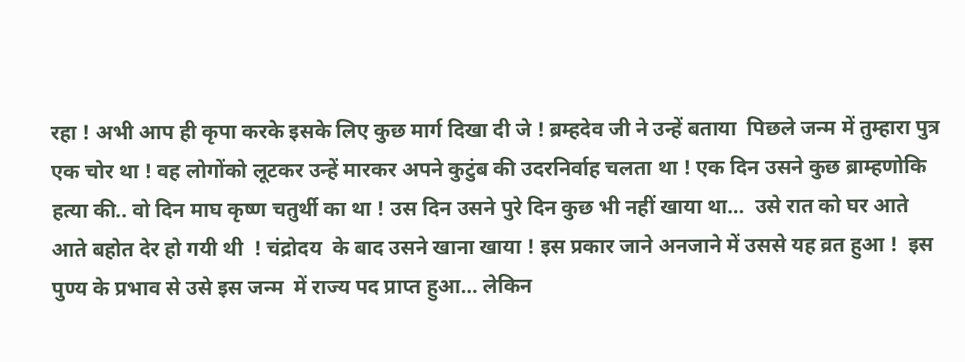रहा ! अभी आप ही कृपा करके इसके लिए कुछ मार्ग दिखा दी जे ! ब्रम्हदेव जी ने उन्हें बताया  पिछले जन्म में तुम्हारा पुत्र एक चोर था ! वह लोगोंको लूटकर उन्हें मारकर अपने कुटुंब की उदरनिर्वाह चलता था ! एक दिन उसने कुछ ब्राम्हणोकि हत्या की.. वो दिन माघ कृष्ण चतुर्थी का था ! उस दिन उसने पुरे दिन कुछ भी नहीं खाया था…  उसे रात को घर आते आते बहोत देर हो गयी थी  ! चंद्रोदय  के बाद उसने खाना खाया ! इस प्रकार जाने अनजाने में उससे यह व्रत हुआ !  इस पुण्य के प्रभाव से उसे इस जन्म  में राज्य पद प्राप्त हुआ… लेकिन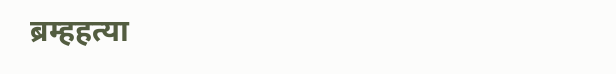ब्रम्हहत्या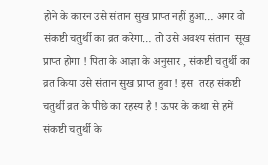होने के कारन उसे संतान सुख प्राप्त नहीं हुआ… अगर वो संकष्टी चतुर्थी का व्रत करेगा… तो उसे अवश्य संतान  सूख प्राप्त होगा ! पिता के आज्ञा के अनुसार , संकष्टी चतुर्थी का व्रत किया उसे संतान सुख प्राप्त हुवा ! इस  तरह संकष्टी चतुर्थी व्रत के पीछे का रहस्य है ! ऊपर के कथा से हमें संकष्टी चतुर्थी के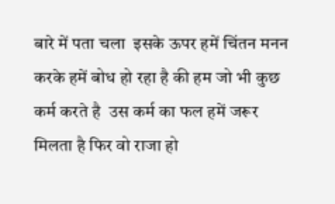बारे में पता चला  इसके ऊपर हमें चिंतन मनन करके हमें बोध हो रहा है की हम जो भी कुछ कर्म करते है  उस कर्म का फल हमें जरूर मिलता है फिर वो राजा हो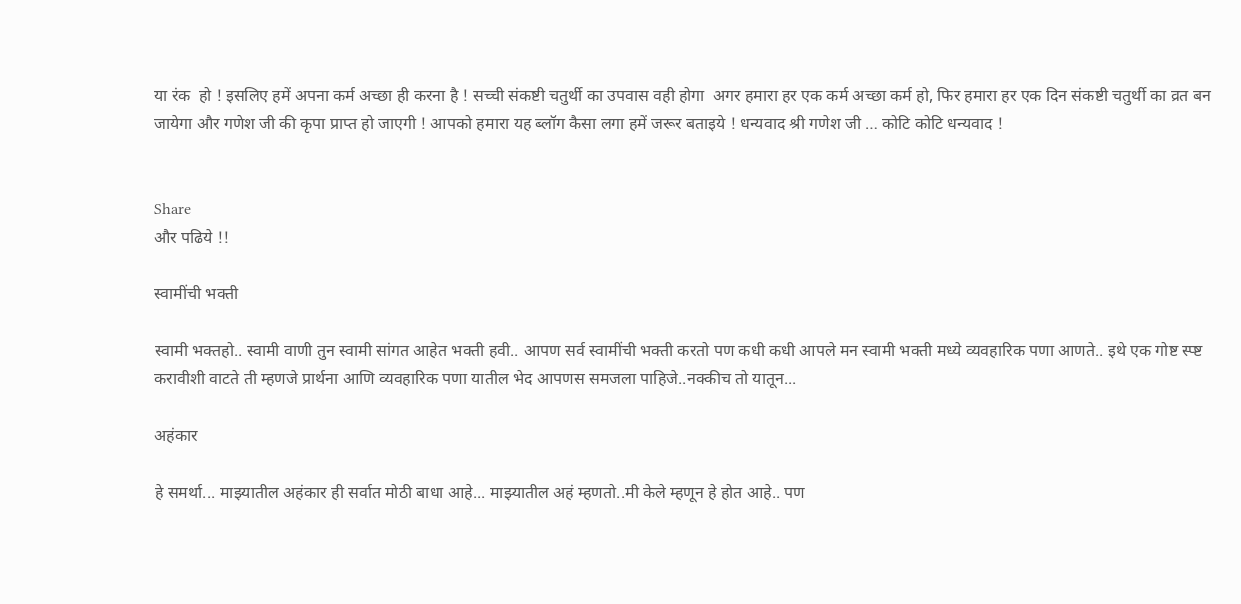या रंक  हो ! इसलिए हमें अपना कर्म अच्छा ही करना है ! सच्ची संकष्टी चतुर्थी का उपवास वही होगा  अगर हमारा हर एक कर्म अच्छा कर्म हो, फिर हमारा हर एक दिन संकष्टी चतुर्थी का व्रत बन जायेगा और गणेश जी की कृपा प्राप्त हो जाएगी ! आपको हमारा यह ब्लॉग कैसा लगा हमें जरूर बताइये ! धन्यवाद श्री गणेश जी … कोटि कोटि धन्यवाद !


Share
और पढिये !!

स्वामींची भक्ती

स्वामी भक्तहो.. स्वामी वाणी तुन स्वामी सांगत आहेत भक्ती हवी.. आपण सर्व स्वामींची भक्ती करतो पण कधी कधी आपले मन स्वामी भक्ती मध्ये व्यवहारिक पणा आणते.. इथे एक गोष्ट स्प्ष्ट करावीशी वाटते ती म्हणजे प्रार्थना आणि व्यवहारिक पणा यातील भेद आपणस समजला पाहिजे..नक्कीच तो यातून...

अहंकार

हे समर्था... माझ्यातील अहंकार ही सर्वात मोठी बाधा आहे... माझ्यातील अहं म्हणतो..मी केले म्हणून हे होत आहे.. पण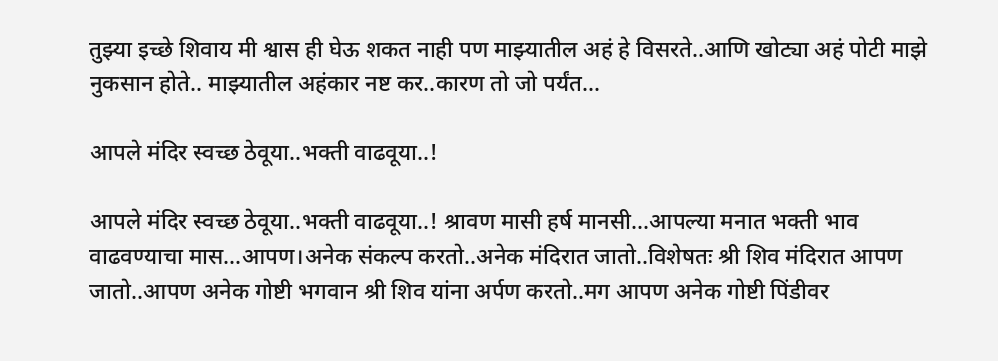तुझ्या इच्छे शिवाय मी श्वास ही घेऊ शकत नाही पण माझ्यातील अहं हे विसरते..आणि खोट्या अहं पोटी माझे नुकसान होते.. माझ्यातील अहंकार नष्ट कर..कारण तो जो पर्यंत...

आपले मंदिर स्वच्छ ठेवूया..भक्ती वाढवूया..!

आपले मंदिर स्वच्छ ठेवूया..भक्ती वाढवूया..! श्रावण मासी हर्ष मानसी...आपल्या मनात भक्ती भाव वाढवण्याचा मास...आपण।अनेक संकल्प करतो..अनेक मंदिरात जातो..विशेषतः श्री शिव मंदिरात आपण जातो..आपण अनेक गोष्टी भगवान श्री शिव यांना अर्पण करतो..मग आपण अनेक गोष्टी पिंडीवर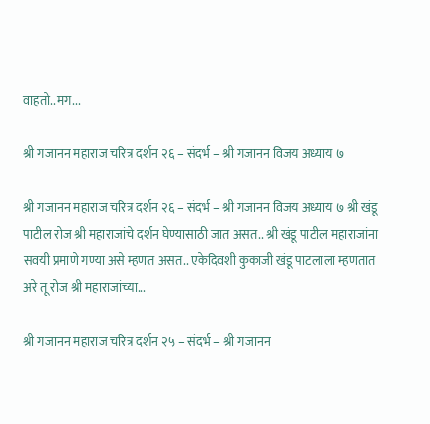वाहतो..मग...

श्री गजानन महाराज चरित्र दर्शन २६ – संदर्भ – श्री गजानन विजय अध्याय ७

श्री गजानन महाराज चरित्र दर्शन २६ – संदर्भ – श्री गजानन विजय अध्याय ७ श्री खंडू पाटील रोज श्री महाराजांचे दर्शन घेण्यासाठी जात असत.. श्री खंडू पाटील महाराजांना सवयी प्रमाणे गण्या असे म्हणत असत.. एकेदिवशी कुकाजी खंडू पाटलाला म्हणतात अरे तू रोज श्री महाराजांच्या...

श्री गजानन महाराज चरित्र दर्शन २५ – संदर्भ – श्री गजानन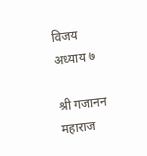विजय अध्याय ७

श्री गजानन महाराज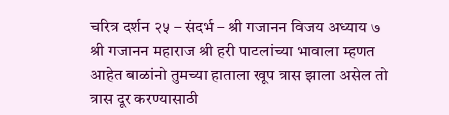चरित्र दर्शन २५ – संदर्भ – श्री गजानन विजय अध्याय ७ श्री गजानन महाराज श्री हरी पाटलांच्या भावाला म्हणत आहेत बाळांनो तुमच्या हाताला खूप त्रास झाला असेल तो त्रास दूर करण्यासाठी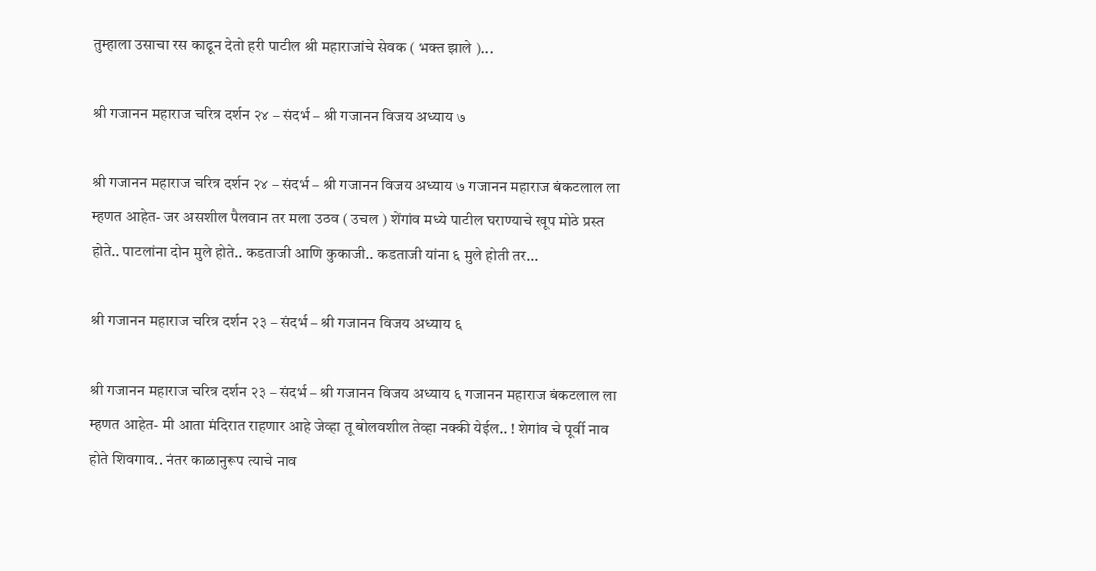तुम्हाला उसाचा रस काढून देतो हरी पाटील श्री महाराजांचे सेवक ( भक्त झाले )...

श्री गजानन महाराज चरित्र दर्शन २४ – संदर्भ – श्री गजानन विजय अध्याय ७

श्री गजानन महाराज चरित्र दर्शन २४ – संदर्भ – श्री गजानन विजय अध्याय ७ गजानन महाराज बंकटलाल ला म्हणत आहेत- जर असशील पैलवान तर मला उठव ( उचल ) शेंगांव मध्ये पाटील घराण्याचे खूप मोठे प्रस्त होते.. पाटलांना दोन मुले होते.. कडताजी आणि कुकाजी.. कडताजी यांना ६ मुले होती तर...

श्री गजानन महाराज चरित्र दर्शन २३ – संदर्भ – श्री गजानन विजय अध्याय ६

श्री गजानन महाराज चरित्र दर्शन २३ – संदर्भ – श्री गजानन विजय अध्याय ६ गजानन महाराज बंकटलाल ला म्हणत आहेत- मी आता मंदिरात राहणार आहे जेव्हा तू बोलवशील तेव्हा नक्की येईल.. ! शेगांव चे पूर्वी नाव होते शिवगाव.. नंतर काळानुरूप त्याचे नाव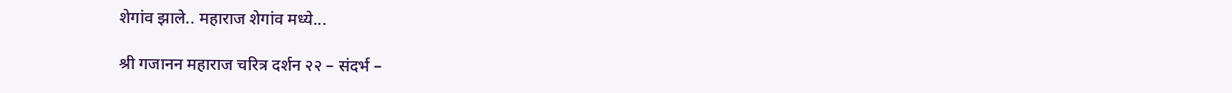शेगांव झाले.. महाराज शेगांव मध्ये...

श्री गजानन महाराज चरित्र दर्शन २२ – संदर्भ –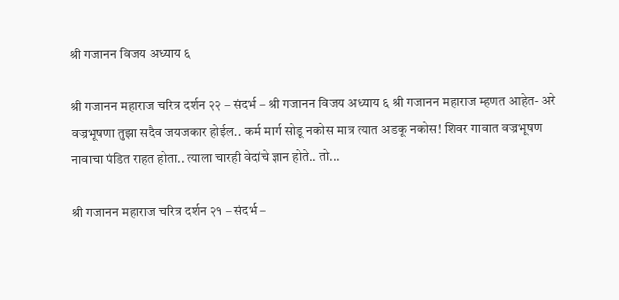श्री गजानन विजय अध्याय ६

श्री गजानन महाराज चरित्र दर्शन २२ – संदर्भ – श्री गजानन विजय अध्याय ६ श्री गजानन महाराज म्हणत आहेत- अरे वज्रभूषणा तुझा सदैव जयजकार होईल.. कर्म मार्ग सोडू नकोस मात्र त्यात अडकू नकोस! शिवर गावात वज्रभूषण नावाचा पंडित राहत होता.. त्याला चारही वेदांचे ज्ञान होते.. तो...

श्री गजानन महाराज चरित्र दर्शन २१ – संदर्भ –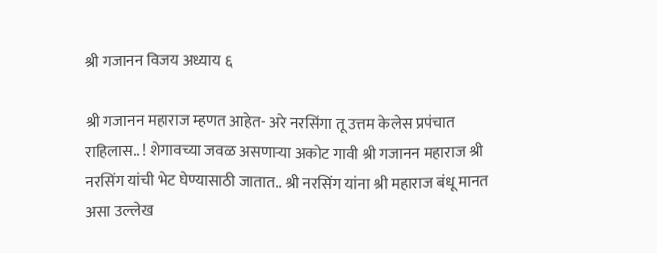श्री गजानन विजय अध्याय ६

श्री गजानन महाराज म्हणत आहेत- अरे नरसिंगा तू उत्तम केलेस प्रपंचात राहिलास.. ! शेगावच्या जवळ असणाऱ्या अकोट गावी श्री गजानन महाराज श्री नरसिंग यांची भेट घेण्यासाठी जातात.. श्री नरसिंग यांना श्री महाराज बंधू मानत असा उल्लेख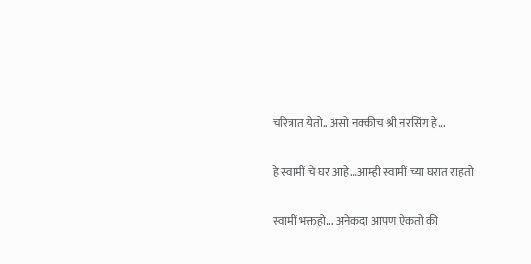चरित्रात येतो.. असो नक्कीच श्री नरसिंग हे...

हे स्वामीं चे घर आहे…आम्ही स्वामीं च्या घरात राहतो

स्वामीं भक्तहो... अनेकदा आपण ऐकतो की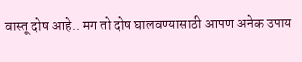वास्तू दोष आहे.. मग तो दोष घालवण्यासाठी आपण अनेक उपाय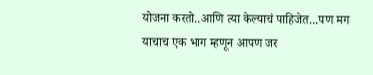योजना करतो..आणि त्या केल्याचं पाहिजेत...पण मग याचाच एक भाग म्हणून आपण जर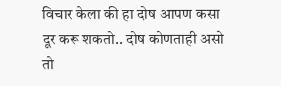विचार केला की हा दोष आपण कसा दूर करू शकतो.. दोष कोणताही असो तो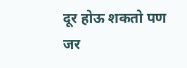दूर होऊ शकतो पण जर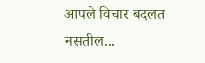आपले विचार बदलत नसतील...